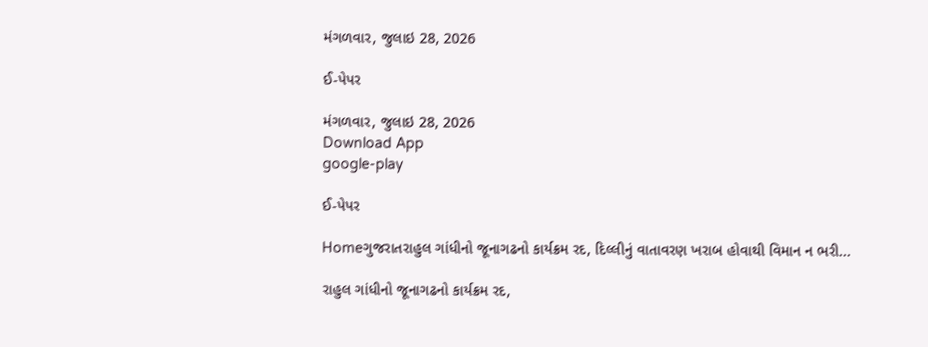મંગળવાર, જુલાઇ 28, 2026

ઈ-પેપર

મંગળવાર, જુલાઇ 28, 2026
Download App
google-play

ઈ-પેપર

Homeગુજરાતરાહુલ ગાંધીનો જૂનાગઢનો કાર્યક્રમ રદ, દિલ્લીનું વાતાવરણ ખરાબ હોવાથી વિમાન ન ભરી...

રાહુલ ગાંધીનો જૂનાગઢનો કાર્યક્રમ રદ,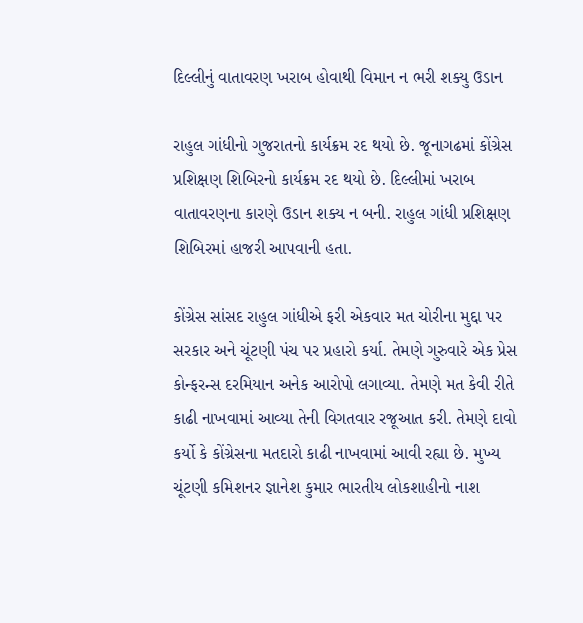દિલ્લીનું વાતાવરણ ખરાબ હોવાથી વિમાન ન ભરી શક્યુ ઉડાન

રાહુલ ગાંધીનો ગુજરાતનો કાર્યક્રમ રદ થયો છે. જૂનાગઢમાં કોંગ્રેસ પ્રશિક્ષણ શિબિરનો કાર્યક્રમ રદ થયો છે. દિલ્લીમાં ખરાબ વાતાવરણના કારણે ઉડાન શક્ય ન બની. રાહુલ ગાંધી પ્રશિક્ષણ શિબિરમાં હાજરી આપવાની હતા.

કોંગ્રેસ સાંસદ રાહુલ ગાંધીએ ફરી એકવાર મત ચોરીના મુદ્દા પર સરકાર અને ચૂંટણી પંચ પર પ્રહારો કર્યા. તેમણે ગુરુવારે એક પ્રેસ કોન્ફરન્સ દરમિયાન અનેક આરોપો લગાવ્યા. તેમણે મત કેવી રીતે કાઢી નાખવામાં આવ્યા તેની વિગતવાર રજૂઆત કરી. તેમણે દાવો કર્યો કે કોંગ્રેસના મતદારો કાઢી નાખવામાં આવી રહ્યા છે. મુખ્ય ચૂંટણી કમિશનર જ્ઞાનેશ કુમાર ભારતીય લોકશાહીનો નાશ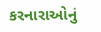કરનારાઓનું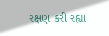રક્ષણ કરી રહ્યા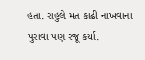હતા. રાહુલે મત કાઢી નાખવાના પુરાવા પણ રજૂ કર્યા.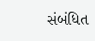સંબંધિત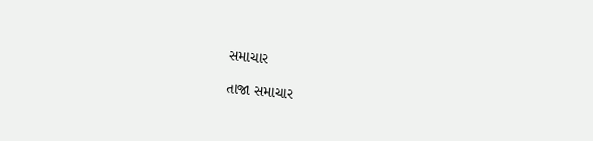સમાચાર

તાજા સમાચાર